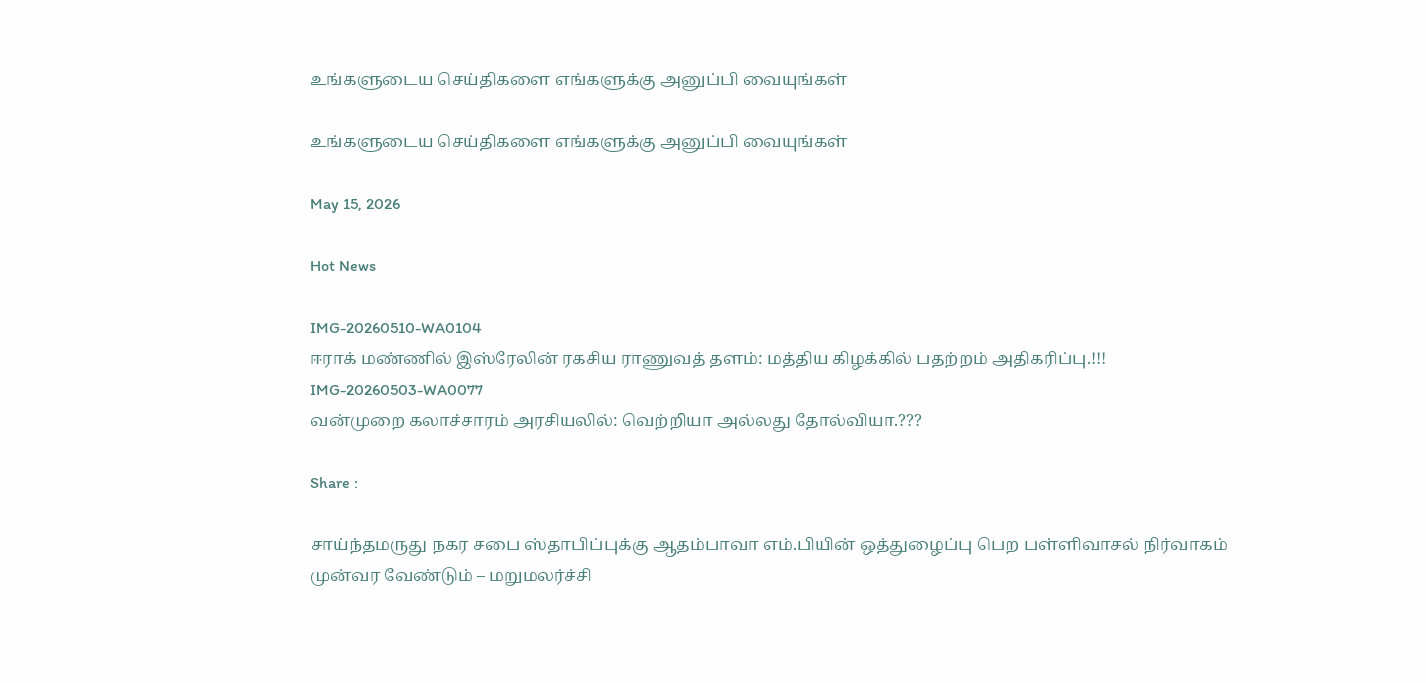உங்களுடைய செய்திகளை எங்களுக்கு அனுப்பி வையுங்கள்

உங்களுடைய செய்திகளை எங்களுக்கு அனுப்பி வையுங்கள்

May 15, 2026

Hot News

IMG-20260510-WA0104
ஈராக் மண்ணில் இஸ்ரேலின் ரகசிய ராணுவத் தளம்: மத்திய கிழக்கில் பதற்றம் அதிகரிப்பு.!!!
IMG-20260503-WA0077
வன்முறை கலாச்சாரம் அரசியலில்: வெற்றியா அல்லது தோல்வியா.???

Share :

சாய்ந்தமருது நகர சபை ஸ்தாபிப்புக்கு ஆதம்பாவா எம்.பியின் ஒத்துழைப்பு பெற பள்ளிவாசல் நிர்வாகம் முன்வர வேண்டும் – மறுமலர்ச்சி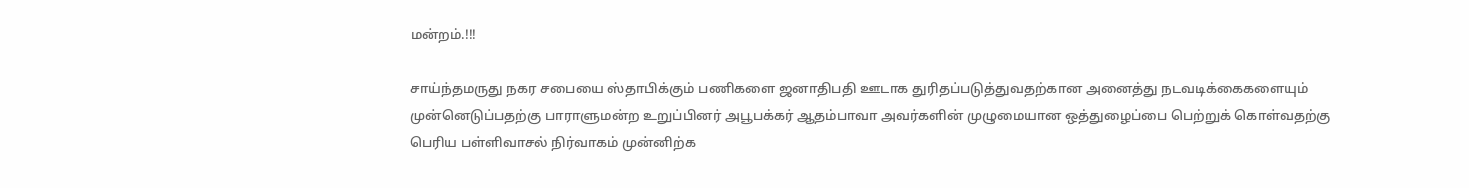மன்றம்.!!!

சாய்ந்தமருது நகர சபையை ஸ்தாபிக்கும் பணிகளை ஜனாதிபதி ஊடாக துரிதப்படுத்துவதற்கான அனைத்து நடவடிக்கைகளையும் முன்னெடுப்பதற்கு பாராளுமன்ற உறுப்பினர் அபூபக்கர் ஆதம்பாவா அவர்களின் முழுமையான ஒத்துழைப்பை பெற்றுக் கொள்வதற்கு பெரிய பள்ளிவாசல் நிர்வாகம் முன்னிற்க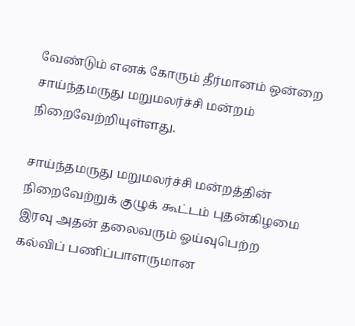வேண்டும் எனக் கோரும் தீர்மானம் ஒன்றை சாய்ந்தமருது மறுமலர்ச்சி மன்றம் நிறைவேற்றியுள்ளது.

சாய்ந்தமருது மறுமலர்ச்சி மன்றத்தின் நிறைவேற்றுக் குழுக் கூட்டம் புதன்கிழமை இரவு அதன் தலைவரும் ஓய்வுபெற்ற கல்விப் பணிப்பாளருமான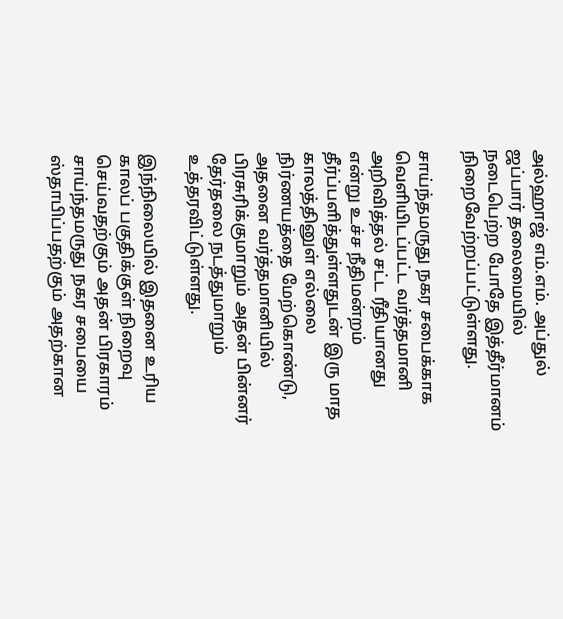அல்ஹாஜ் எம்.எம். அப்துல் ஜப்பார் தலைமையில் நடைபெற்ற போதே இத்தீர்மானம் நிறைவேற்றப்பட்டுள்ளது.

சாய்ந்தமருது நகர சபைக்காக வெளியிடப்பட்ட வர்த்தமானி அறிவித்தல் சட்ட ரீதியானது என்று உச்ச நீதிமன்றம் தீர்ப்பளித்துள்ளதுடன் இரு மாத காலத்தினுள் எல்லை நிர்ணயத்தை மேற்கொண்டு, அதனை வர்த்தமானியில் பிரசுரிக்குமாறும் அதன் பின்னர் தேர்தலை நடத்துமாறும் உத்தரவிட்டுள்ளது.

இந்நிலையில் இதனை உரிய காலப் பகுதிக்குள் நிறைவு செய்வதற்கும் அதன் பிரகாரம் சாய்ந்தமருது நகர சபையை ஸ்தாபிப்பதற்கும் அதற்கான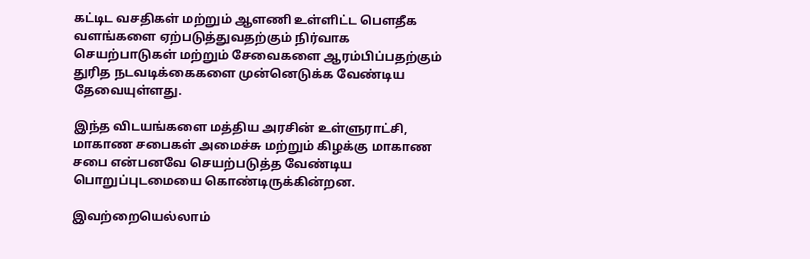கட்டிட வசதிகள் மற்றும் ஆளணி உள்ளிட்ட பௌதீக வளங்களை ஏற்படுத்துவதற்கும் நிர்வாக செயற்பாடுகள் மற்றும் சேவைகளை ஆரம்பிப்பதற்கும் துரித நடவடிக்கைகளை முன்னெடுக்க வேண்டிய தேவையுள்ளது.

இந்த விடயங்களை மத்திய அரசின் உள்ளுராட்சி, மாகாண சபைகள் அமைச்சு மற்றும் கிழக்கு மாகாண சபை என்பனவே செயற்படுத்த வேண்டிய பொறுப்புடமையை கொண்டிருக்கின்றன.

இவற்றையெல்லாம்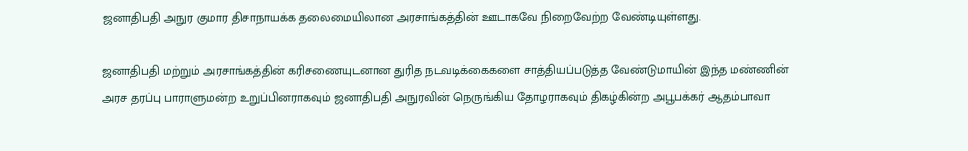ஜனாதிபதி அநுர குமார திசாநாயக்க தலைமையிலான அரசாங்கத்தின் ஊடாகவே நிறைவேற்ற வேண்டியுள்ளது.

ஜனாதிபதி மற்றும் அரசாங்கத்தின் கரிசணையுடனான துரித நடவடிக்கைகளை சாத்தியப்படுத்த வேண்டுமாயின் இந்த மண்ணின் அரச தரப்பு பாராளுமன்ற உறுப்பினராகவும் ஜனாதிபதி அநுரவின் நெருங்கிய தோழராகவும் திகழ்கின்ற அபூபக்கர் ஆதம்பாவா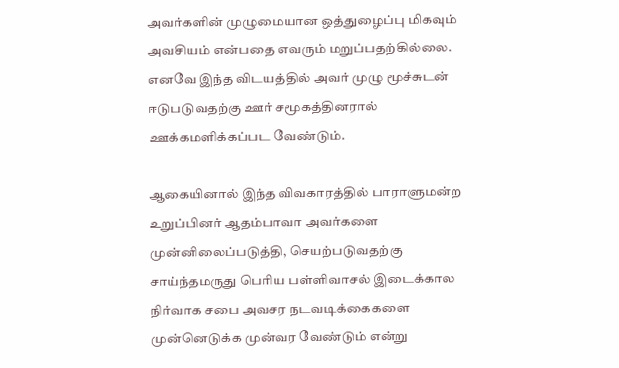அவர்களின் முழுமையான ஒத்துழைப்பு மிகவும் அவசியம் என்பதை எவரும் மறுப்பதற்கில்லை. எனவே இந்த விடயத்தில் அவர் முழு மூச்சுடன் ஈடுபடுவதற்கு ஊர் சமூகத்தினரால் ஊக்கமளிக்கப்பட வேண்டும்.

ஆகையினால் இந்த விவகாரத்தில் பாராளுமன்ற உறுப்பினர் ஆதம்பாவா அவர்களை முன்னிலைப்படுத்தி, செயற்படுவதற்கு சாய்ந்தமருது பெரிய பள்ளிவாசல் இடைக்கால நிர்வாக சபை அவசர நடவடிக்கைகளை முன்னெடுக்க முன்வர வேண்டும் என்று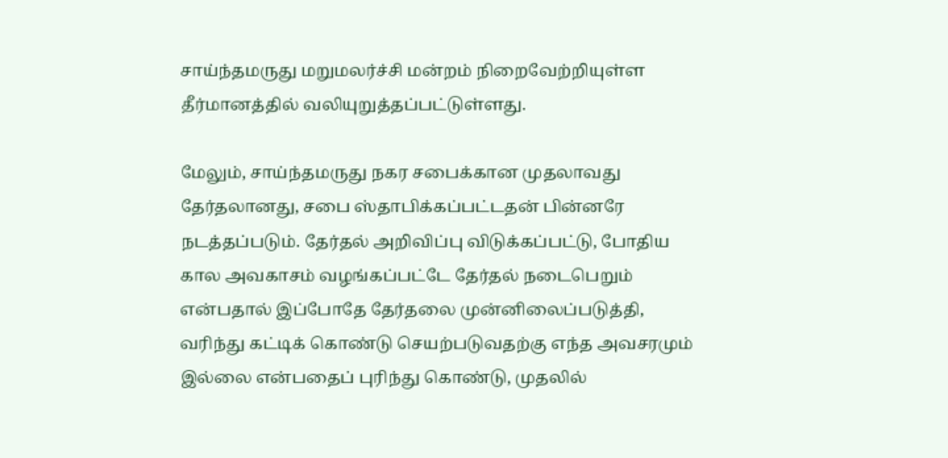சாய்ந்தமருது மறுமலர்ச்சி மன்றம் நிறைவேற்றியுள்ள தீர்மானத்தில் வலியுறுத்தப்பட்டுள்ளது.

மேலும், சாய்ந்தமருது நகர சபைக்கான முதலாவது தேர்தலானது, சபை ஸ்தாபிக்கப்பட்டதன் பின்னரே நடத்தப்படும். தேர்தல் அறிவிப்பு விடுக்கப்பட்டு, போதிய கால அவகாசம் வழங்கப்பட்டே தேர்தல் நடைபெறும் என்பதால் இப்போதே தேர்தலை முன்னிலைப்படுத்தி, வரிந்து கட்டிக் கொண்டு செயற்படுவதற்கு எந்த அவசரமும் இல்லை என்பதைப் புரிந்து கொண்டு, முதலில்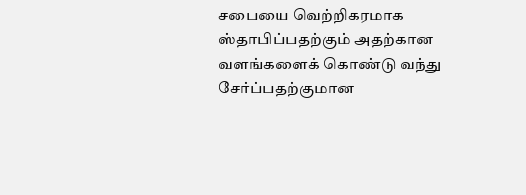சபையை வெற்றிகரமாக ஸ்தாபிப்பதற்கும் அதற்கான வளங்களைக் கொண்டு வந்து சேர்ப்பதற்குமான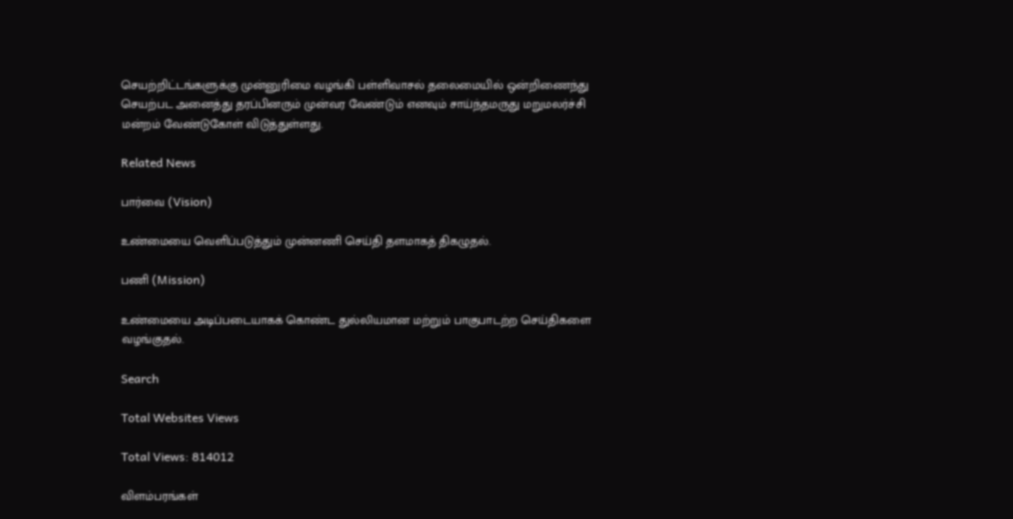செயற்றிட்டங்களுக்கு முன்னுரிமை வழங்கி பள்ளிவாசல் தலைமையில் ஒன்றிணைந்து செயற்பட அனைத்து தரப்பினரும் முன்வர வேண்டும் எனவும் சாய்ந்தமருது மறுமலர்ச்சி மன்றம் வேண்டுகோள் விடுத்துள்ளது.

Related News

பார்வை (Vision)

உண்மையை வெளிப்படுத்தும் முன்னணி செய்தி தளமாகத் திகழுதல்.

பணி (Mission)

உண்மையை அடிப்படையாகக் கொண்ட துல்லியமான மற்றும் பாகுபாடற்ற செய்திகளை வழங்குதல்.

Search

Total Websites Views

Total Views: 814012

விளம்பரங்கள்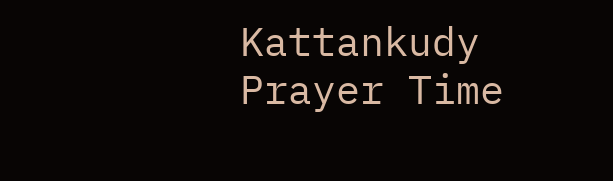Kattankudy Prayer Time